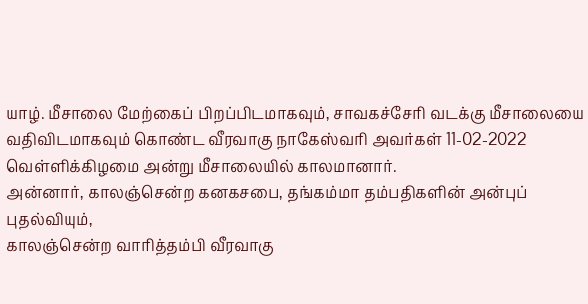யாழ். மீசாலை மேற்கைப் பிறப்பிடமாகவும், சாவகச்சேரி வடக்கு மீசாலையை வதிவிடமாகவும் கொண்ட வீரவாகு நாகேஸ்வரி அவர்கள் 11-02-2022 வெள்ளிக்கிழமை அன்று மீசாலையில் காலமானார்.
அன்னார், காலஞ்சென்ற கனகசபை, தங்கம்மா தம்பதிகளின் அன்புப் புதல்வியும்,
காலஞ்சென்ற வாரித்தம்பி வீரவாகு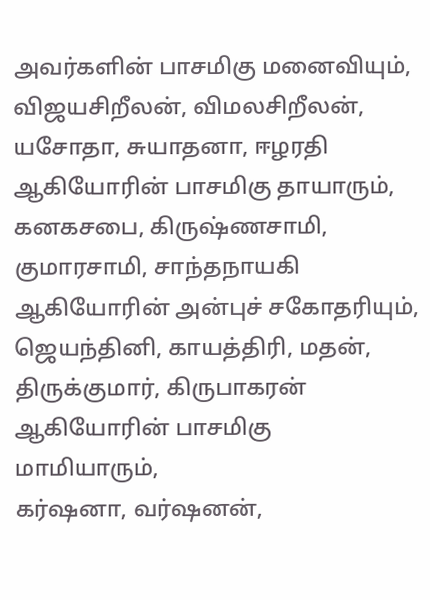அவர்களின் பாசமிகு மனைவியும்,
விஜயசிறீலன், விமலசிறீலன், யசோதா, சுயாதனா, ஈழரதி ஆகியோரின் பாசமிகு தாயாரும்,
கனகசபை, கிருஷ்ணசாமி, குமாரசாமி, சாந்தநாயகி ஆகியோரின் அன்புச் சகோதரியும்,
ஜெயந்தினி, காயத்திரி, மதன், திருக்குமார், கிருபாகரன் ஆகியோரின் பாசமிகு மாமியாரும்,
கர்ஷனா, வர்ஷனன்,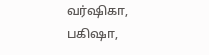வர்ஷிகா, பகிஷா,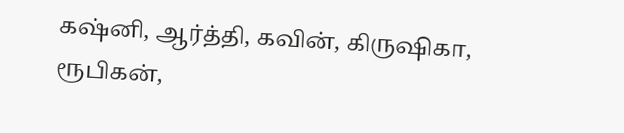கஷ்னி, ஆர்த்தி, கவின், கிருஷிகா, ரூபிகன்,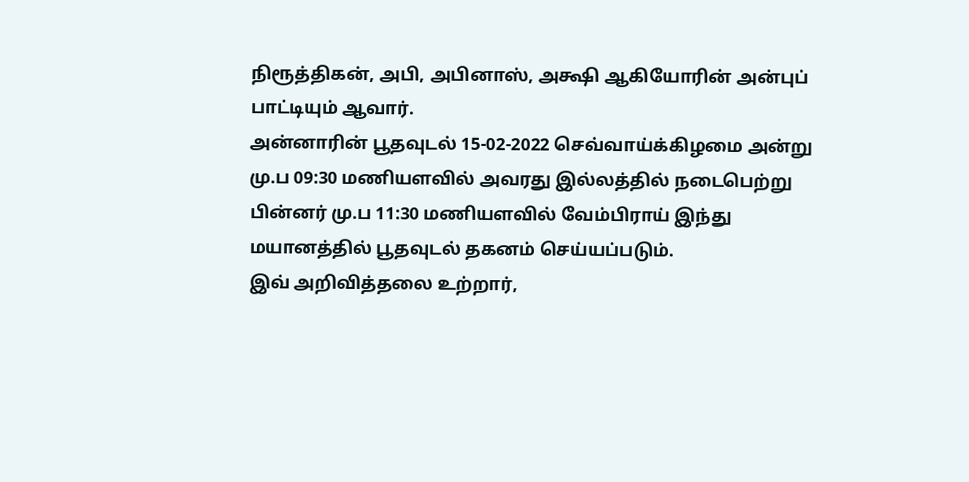நிரூத்திகன், அபி, அபினாஸ், அக்ஷி ஆகியோரின் அன்புப் பாட்டியும் ஆவார்.
அன்னாரின் பூதவுடல் 15-02-2022 செவ்வாய்க்கிழமை அன்று மு.ப 09:30 மணியளவில் அவரது இல்லத்தில் நடைபெற்று பின்னர் மு.ப 11:30 மணியளவில் வேம்பிராய் இந்து மயானத்தில் பூதவுடல் தகனம் செய்யப்படும்.
இவ் அறிவித்தலை உற்றார்,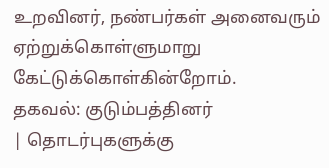உறவினர், நண்பர்கள் அனைவரும் ஏற்றுக்கொள்ளுமாறு கேட்டுக்கொள்கின்றோம்.
தகவல்: குடும்பத்தினர்
| தொடர்புகளுக்கு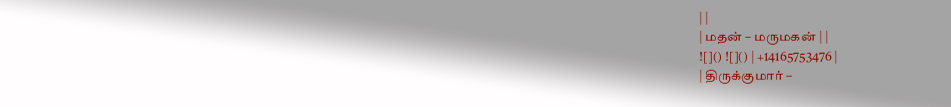| |
| மதன் – மருமகன் | |
![]() ![]() | +14165753476 |
| திருக்குமார் –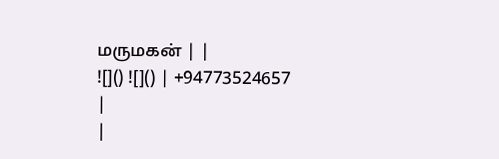மருமகன் | |
![]() ![]() | +94773524657 |
|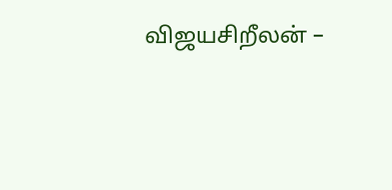விஜயசிறீலன் –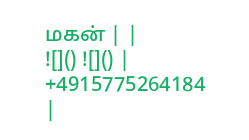மகன் | |
![]() ![]() | +4915775264184 |